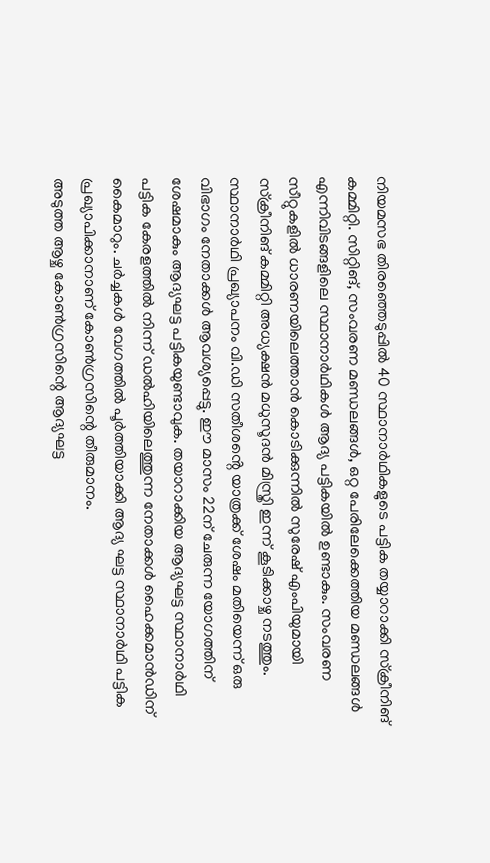നിയമസഭ തിരഞ്ഞെടുപ്പിൽ 40 സ്ഥാനാർഥികളുടെ പട്ടിക തയ്യാറാക്കി സ്ക്രീനിങ് കമ്മിറ്റി. സിറ്റിങ്, സംവരണ മണ്ഡലങ്ങൾ, ഒറ്റ പേരിലേക്കെത്തിയ മണ്ഡലങ്ങൾ എന്നിവിടങ്ങളിലെ സ്ഥാനാർഥികൾ ആദ്യ പട്ടികയിൽ ഉണ്ടാകും. സംവരണ സീറ്റുകളിൽ ധാരണയിലെത്താൻ കൊടിക്കുന്നിൽ സുരേഷ് എംപിയുമായി സ്ക്രീനിങ് കമ്മിറ്റി അധ്യക്ഷൻ മധുസൂദൻ മിസ്ത്രി ഇന്ന് കൂടിക്കാഴ്ച നടത്തും.
സ്ഥാനാർഥി പ്രഖ്യാപനം വി.ഡി സതീശൻ്റെ യാത്രക്ക് ശേഷം മതിയെന്ന് ഒരു വിഭാഗം നേതാക്കൾ ആവശ്യപ്പെട്ടു. ഈ മാസം 22ന് ചേരുന്ന യോഗത്തിന് ശേഷമാകും ആദ്യഘട്ട പട്ടികയുണ്ടാവുക. തയാറാക്കിയ ആദ്യഘട്ട സ്ഥാനാർഥി പട്ടിക കേരളത്തിൽ നിന്ന് ഡൽഹിയിലെത്തുന്ന നേതാക്കൾ ഹൈക്കമാൻഡിന് കൈമാറും. ചർച്ചകൾ വേഗത്തിൽ പൂർത്തിയാക്കി ആദ്യ ഘട്ട സ്ഥാനാർഥി പട്ടിക പ്രഖ്യാപിക്കാനാണ് കോൺഗ്രസിന്റെ തീരുമാനം.
അടുത്ത ആഴ്ച കോൺഗ്രസിന്റെ ആദ്യഘട്ട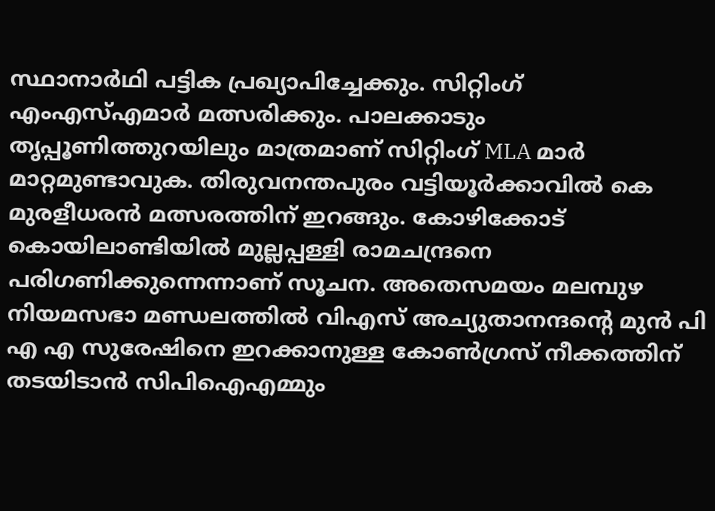സ്ഥാനാർഥി പട്ടിക പ്രഖ്യാപിച്ചേക്കും. സിറ്റിംഗ് എംഎസ്എമാർ മത്സരിക്കും. പാലക്കാടും തൃപ്പൂണിത്തുറയിലും മാത്രമാണ് സിറ്റിംഗ് MLA മാർ മാറ്റമുണ്ടാവുക. തിരുവനന്തപുരം വട്ടിയൂർക്കാവിൽ കെ മുരളീധരൻ മത്സരത്തിന് ഇറങ്ങും. കോഴിക്കോട് കൊയിലാണ്ടിയിൽ മുല്ലപ്പള്ളി രാമചന്ദ്രനെ പരിഗണിക്കുന്നെന്നാണ് സൂചന. അതെസമയം മലമ്പുഴ നിയമസഭാ മണ്ഡലത്തിൽ വിഎസ് അച്യുതാനന്ദന്റെ മുൻ പി എ എ സുരേഷിനെ ഇറക്കാനുള്ള കോൺഗ്രസ് നീക്കത്തിന് തടയിടാൻ സിപിഐഎമ്മും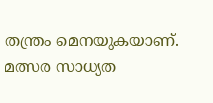തന്ത്രം മെനയുകയാണ്. മത്സര സാധ്യത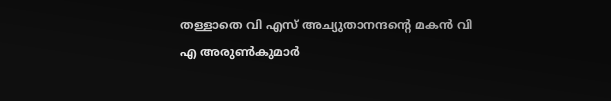തള്ളാതെ വി എസ് അച്യുതാനന്ദന്റെ മകൻ വി എ അരുൺകുമാർ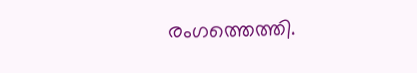രംഗത്തെത്തി.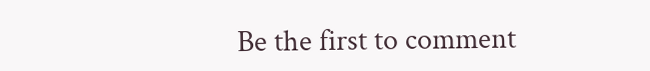Be the first to comment